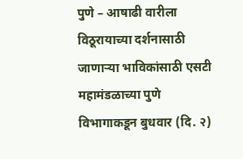पुणे – आषाढी वारीला विठूरायाच्या दर्शनासाठी जाणाऱ्या भाविकांसाठी एसटी महामंडळाच्या पुणे विभागाकडून बुधवार (दि. २)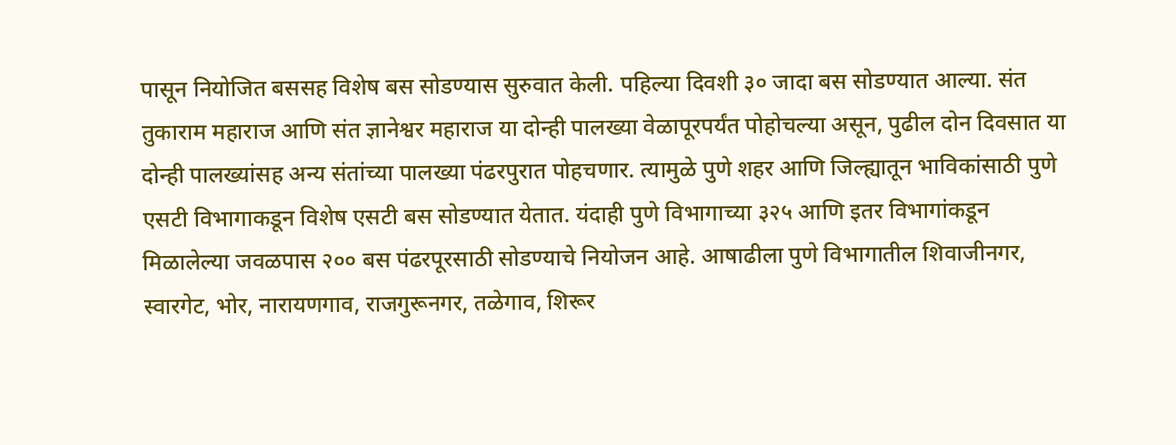पासून नियोजित बससह विशेष बस सोडण्यास सुरुवात केली. पहिल्या दिवशी ३० जादा बस सोडण्यात आल्या. संत तुकाराम महाराज आणि संत ज्ञानेश्वर महाराज या दोन्ही पालख्या वेळापूरपर्यंत पोहोचल्या असून, पुढील दोन दिवसात या दोन्ही पालख्यांसह अन्य संतांच्या पालख्या पंढरपुरात पोहचणार. त्यामुळे पुणे शहर आणि जिल्ह्यातून भाविकांसाठी पुणे एसटी विभागाकडून विशेष एसटी बस सोडण्यात येतात. यंदाही पुणे विभागाच्या ३२५ आणि इतर विभागांकडून मिळालेल्या जवळपास २०० बस पंढरपूरसाठी सोडण्याचे नियोजन आहे. आषाढीला पुणे विभागातील शिवाजीनगर, स्वारगेट, भोर, नारायणगाव, राजगुरूनगर, तळेगाव, शिरूर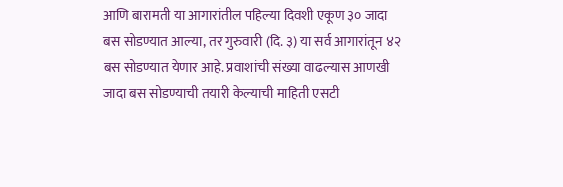आणि बारामती या आगारांतील पहिल्या दिवशी एकूण ३० जादा बस सोडण्यात आल्या, तर गुरुवारी (दि. ३) या सर्व आगारांतून ४२ बस सोडण्यात येणार आहे. प्रवाशांची संख्या वाढल्यास आणखी जादा बस सोडण्याची तयारी केल्याची माहिती एसटी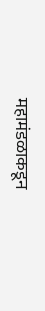महामंडळाकडून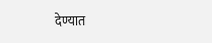देण्यात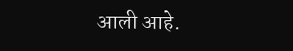आली आहे.